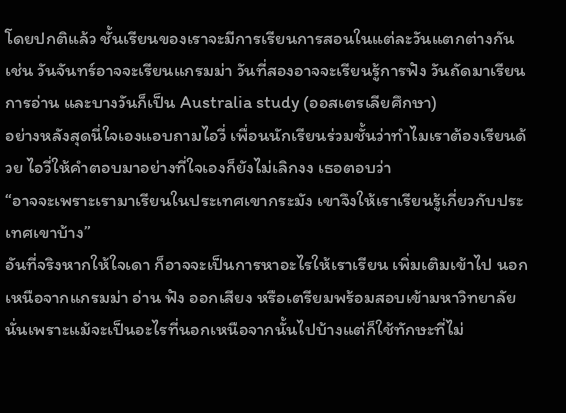โดยปกติแล้ว ชั้นเรียนของเราจะมีการเรียนการสอนในแต่ละวันแตกต่างกัน เช่น วันจันทร์อาจจะเรียนแกรมม่า วันที่สองอาจจะเรียนรู้การฟัง วันถัดมาเรียนการอ่าน และบางวันก็เป็น Australia study (ออสเตรเลียศึกษา)
อย่างหลังสุดนี่ใจเองแอบถามไอวี่ เพื่อนนักเรียนร่วมชั้นว่าทำไมเราต้องเรียนด้วย ไอวี่ให้คำตอบมาอย่างที่ใจเองก็ยังไม่เลิกงง เธอตอบว่า
“อาจจะเพราะเรามาเรียนในประเทศเขากระมัง เขาจึงให้เราเรียนรู้เกี่ยวกับประเทศเขาบ้าง”
อันที่จริงหากให้ใจเดา ก็อาจจะเป็นการหาอะไรให้เราเรียน เพิ่มเติมเข้าไป นอกเหนือจากแกรมม่า อ่าน ฟัง ออกเสียง หรือเตรียมพร้อมสอบเข้ามหาวิทยาลัย นั่นเพราะแม้จะเป็นอะไรที่นอกเหนือจากนั้นไปบ้างแต่ก็ใช้ทักษะที่ไม่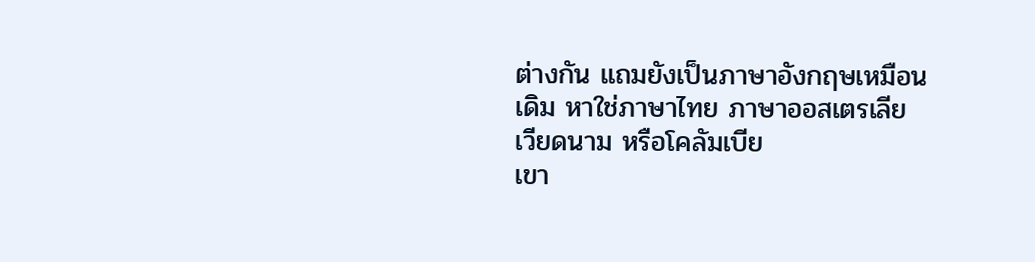ต่างกัน แถมยังเป็นภาษาอังกฤษเหมือนเดิม หาใช่ภาษาไทย ภาษาออสเตรเลีย เวียดนาม หรือโคลัมเบีย
เขา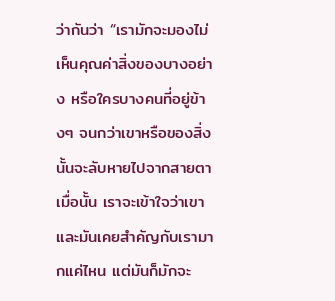ว่ากันว่า “เรามักจะมองไม่เห็นคุณค่าสิ่งของบางอย่าง หรือใครบางคนที่อยู่ข้างๆ จนกว่าเขาหรือของสิ่งนั้นจะลับหายไปจากสายตา เมื่อนั้น เราจะเข้าใจว่าเขาและมันเคยสำคัญกับเรามากแค่ไหน แต่มันก็มักจะ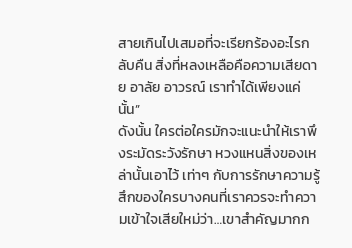สายเกินไปเสมอที่จะเรียกร้องอะไรกลับคืน สิ่งที่หลงเหลือคือความเสียดาย อาลัย อาวรณ์ เราทำได้เพียงแค่นั้น”
ดังนั้น ใครต่อใครมักจะแนะนำให้เราพึงระมัดระวังรักษา หวงแหนสิ่งของเหล่านั้นเอาไว้ เท่าๆ กับการรักษาความรู้สึกของใครบางคนที่เราควรจะทำความเข้าใจเสียใหม่ว่า…เขาสำคัญมากก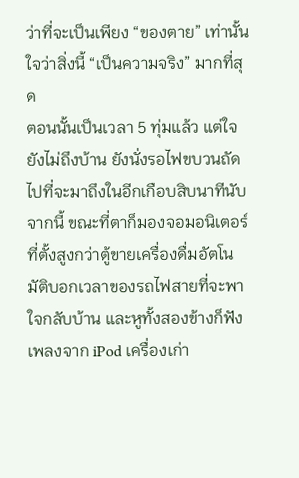ว่าที่จะเป็นเพียง “ของตาย” เท่านั้น
ใจว่าสิ่งนี้ “เป็นความจริง” มากที่สุด
ตอนนั้นเป็นเวลา 5 ทุ่มแล้ว แต่ใจยังไม่ถึงบ้าน ยังนั่งรอไฟขบวนถัดไปที่จะมาถึงในอีกเกือบสิบนาทีนับจากนี้ ขณะที่ตาก็มองจอมอนิเตอร์ที่ตั้งสูงกว่าตู้ขายเครื่องดื่มอัตโนมัติบอกเวลาของรถไฟสายที่จะพาใจกลับบ้าน และหูทั้งสองข้างก็ฟังเพลงจาก iPod เครื่องเก่า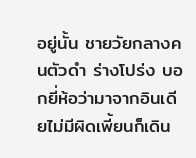อยู่นั้น ชายวัยกลางคนตัวดำ ร่างโปร่ง บอกยี่ห้อว่ามาจากอินเดียไม่มีผิดเพี้ยนก็เดิน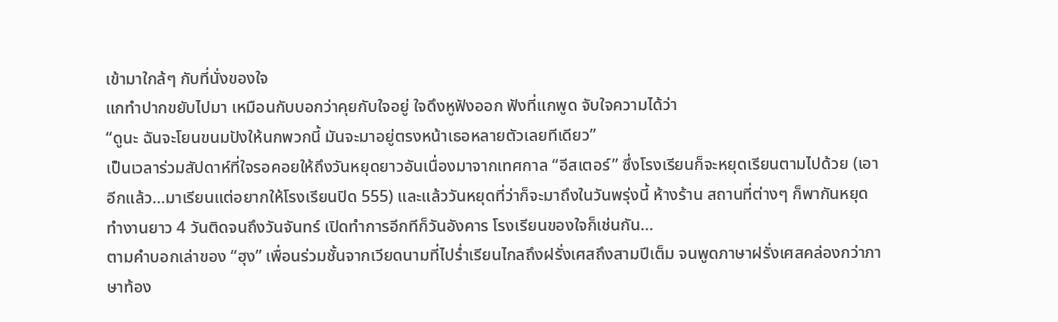เข้ามาใกล้ๆ กับที่นั่งของใจ
แกทำปากขยับไปมา เหมือนกับบอกว่าคุยกับใจอยู่ ใจดึงหูฟังออก ฟังที่แกพูด จับใจความได้ว่า
“ดูนะ ฉันจะโยนขนมปังให้นกพวกนี้ มันจะมาอยู่ตรงหน้าเธอหลายตัวเลยทีเดียว”
เป็นเวลาร่วมสัปดาห์ที่ใจรอคอยให้ถึงวันหยุดยาวอันเนื่องมาจากเทศกาล “อีสเตอร์” ซึ่งโรงเรียนก็จะหยุดเรียนตามไปด้วย (เอาอีกแล้ว…มาเรียนแต่อยากให้โรงเรียนปิด 555) และแล้ววันหยุดที่ว่าก็จะมาถึงในวันพรุ่งนี้ ห้างร้าน สถานที่ต่างๆ ก็พากันหยุดทำงานยาว 4 วันติดจนถึงวันจันทร์ เปิดทำการอีกทีก็วันอังคาร โรงเรียนของใจก็เช่นกัน…
ตามคำบอกเล่าของ “ฮุง” เพื่อนร่วมชั้นจากเวียดนามที่ไปร่ำเรียนไกลถึงฝรั่งเศสถึงสามปีเต็ม จนพูดภาษาฝรั่งเศสคล่องกว่าภาษาท้อง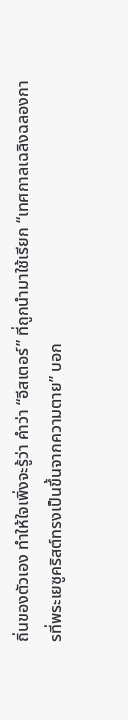ถิ่นของตัวเอง ทำให้ใจเพิ่งจะรู้ว่า คำว่า “อีสเตอร์” ที่ถูกนำมาใช้เรียก “เทศกาลเฉลิงฉลองการที่พระเยซูคริสต์ทรงเป็นขึ้นจากความตาย” บอก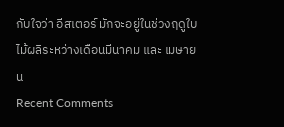กับใจว่า อีสเตอร์ มักจะอยู่ในช่วงฤดูใบไม้ผลิระหว่างเดือนมีนาคม และ เมษายน
Recent Comments